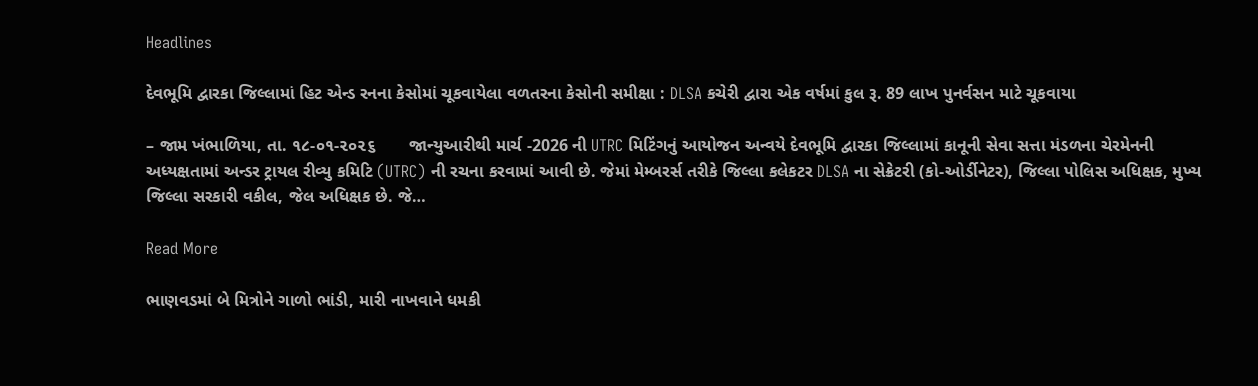Headlines

દેવભૂમિ દ્વારકા જિલ્લામાં હિટ એન્ડ રનના કેસોમાં ચૂકવાયેલા વળતરના કેસોની સમીક્ષા : DLSA કચેરી દ્વારા એક વર્ષમાં કુલ રૂ. 89 લાખ પુનર્વસન માટે ચૂકવાયા

– જામ ખંભાળિયા, તા. ૧૮-૦૧-૨૦૨૬       જાન્યુઆરીથી માર્ચ -2026 ની UTRC મિટિંગનું આયોજન અન્વયે દેવભૂમિ દ્વારકા જિલ્લામાં કાનૂની સેવા સત્તા મંડળના ચેરમેનની અધ્યક્ષતામાં અન્ડર ટ્રાયલ રીવ્યુ કમિટિ (UTRC) ની રચના કરવામાં આવી છે. જેમાં મેમ્બરર્સ તરીકે જિલ્લા કલેકટર DLSA ના સેક્રેટરી (કો-ઓર્ડીનેટર), જિલ્લા પોલિસ અધિક્ષક, મુખ્ય જિલ્લા સરકારી વકીલ, જેલ અધિક્ષક છે. જે…

Read More

ભાણવડમાં બે મિત્રોને ગાળો ભાંડી, મારી નાખવાને ધમકી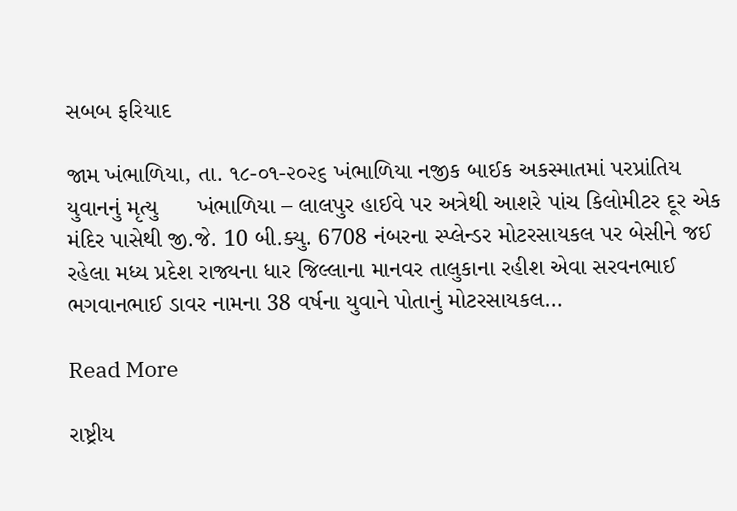સબબ ફરિયાદ

જામ ખંભાળિયા, તા. ૧૮-૦૧-૨૦૨૬ ખંભાળિયા નજીક બાઈક અકસ્માતમાં પરપ્રાંતિય યુવાનનું મૃત્યુ      ખંભાળિયા – લાલપુર હાઈવે પર અત્રેથી આશરે પાંચ કિલોમીટર દૂર એક મંદિર પાસેથી જી.જે. 10 બી.ક્યુ. 6708 નંબરના સ્પ્લેન્ડર મોટરસાયકલ પર બેસીને જઈ રહેલા મધ્ય પ્રદેશ રાજ્યના ધાર જિલ્લાના માનવર તાલુકાના રહીશ એવા સરવનભાઈ ભગવાનભાઈ ડાવર નામના 38 વર્ષના યુવાને પોતાનું મોટરસાયકલ…

Read More

રાષ્ટ્રીય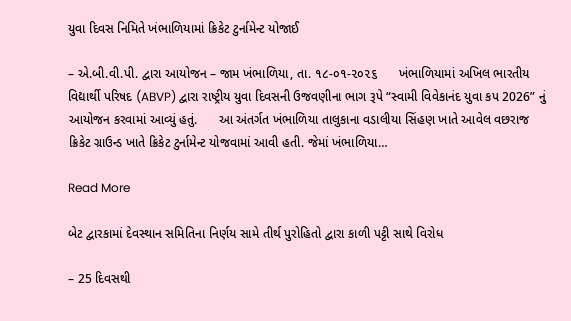યુવા દિવસ નિમિતે ખંભાળિયામાં ક્રિકેટ ટુર્નામેન્ટ યોજાઈ

– એ.બી.વી.પી. દ્વારા આયોજન – જામ ખંભાળિયા, તા. ૧૮-૦૧-૨૦૨૬      ખંભાળિયામાં અખિલ ભારતીય વિદ્યાર્થી પરિષદ (ABVP) દ્વારા રાષ્ટ્રીય યુવા દિવસની ઉજવણીના ભાગ રૂપે “સ્વામી વિવેકાનંદ યુવા કપ 2026” નું આયોજન કરવામાં આવ્યું હતું.      આ અંતર્ગત ખંભાળિયા તાલુકાના વડાલીયા સિંહણ ખાતે આવેલ વછરાજ ક્રિકેટ ગ્રાઉન્ડ ખાતે ક્રિકેટ ટુર્નામેન્ટ યોજવામાં આવી હતી. જેમાં ખંભાળિયા…

Read More

બેટ દ્વારકામાં દેવસ્થાન સમિતિના નિર્ણય સામે તીર્થ પુરોહિતો દ્વારા કાળી પટ્ટી સાથે વિરોધ

– 25 દિવસથી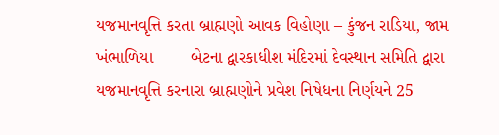યજમાનવૃત્તિ કરતા બ્રાહ્મણો આવક વિહોણા – કુંજન રાડિયા, જામ ખંભાળિયા        બેટના દ્વારકાધીશ મંદિરમાં દેવસ્થાન સમિતિ દ્વારા યજમાનવૃત્તિ કરનારા બ્રાહ્મણોને પ્રવેશ નિષેધના નિર્ણયને 25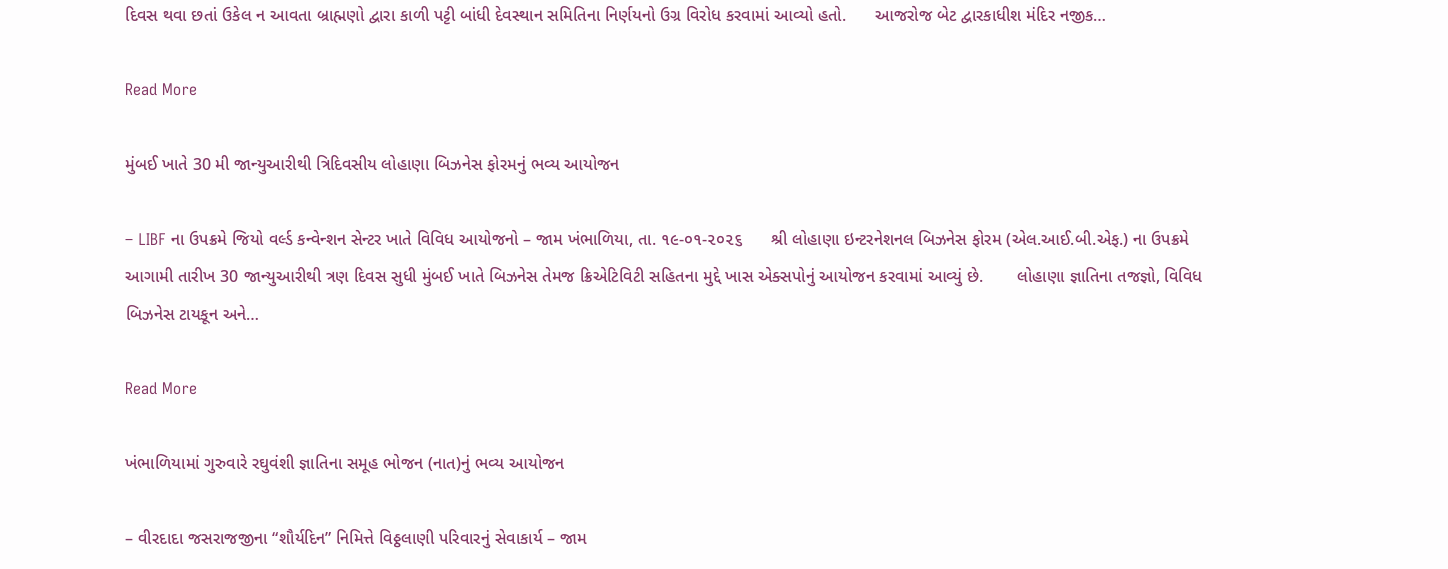દિવસ થવા છતાં ઉકેલ ન આવતા બ્રાહ્મણો દ્વારા કાળી પટ્ટી બાંધી દેવસ્થાન સમિતિના નિર્ણયનો ઉગ્ર વિરોધ કરવામાં આવ્યો હતો.      આજરોજ બેટ દ્વારકાધીશ મંદિર નજીક…

Read More

મુંબઈ ખાતે 30 મી જાન્યુઆરીથી ત્રિદિવસીય લોહાણા બિઝનેસ ફોરમનું ભવ્ય આયોજન

– LIBF ના ઉપક્રમે જિયો વર્લ્ડ કન્વેન્શન સેન્ટર ખાતે વિવિધ આયોજનો – જામ ખંભાળિયા, તા. ૧૯-૦૧-૨૦૨૬      શ્રી લોહાણા ઇન્ટરનેશનલ બિઝનેસ ફોરમ (એલ.આઈ.બી.એફ.) ના ઉપક્રમે આગામી તારીખ 30 જાન્યુઆરીથી ત્રણ દિવસ સુધી મુંબઈ ખાતે બિઝનેસ તેમજ ક્રિએટિવિટી સહિતના મુદ્દે ખાસ એક્સપોનું આયોજન કરવામાં આવ્યું છે.       લોહાણા જ્ઞાતિના તજજ્ઞો, વિવિધ બિઝનેસ ટાયકૂન અને…

Read More

ખંભાળિયામાં ગુરુવારે રઘુવંશી જ્ઞાતિના સમૂહ ભોજન (નાત)નું ભવ્ય આયોજન

– વીરદાદા જસરાજજીના “શૌર્યદિન” નિમિત્તે વિઠ્ઠલાણી પરિવારનું સેવાકાર્ય – જામ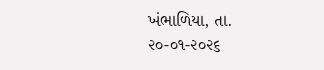ખંભાળિયા, તા. ૨૦-૦૧-૨૦૨૬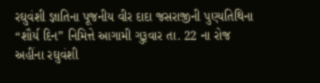રઘુવંશી જ્ઞાતિના પૂજનીય વીર દાદા જસરાજીની પુણ્યતિથિના “શૌર્ય દિન” નિમિત્તે આગામી ગુરૂવાર તા. 22 ના રોજ અહીંના રઘુવંશી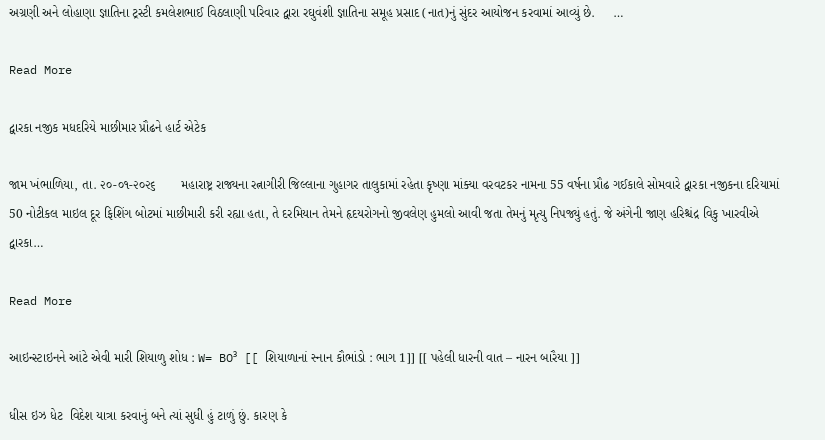અગ્રણી અને લોહાણા જ્ઞાતિના ટ્રસ્ટી કમલેશભાઈ વિઠલાણી પરિવાર દ્વારા રઘુવંશી જ્ઞાતિના સમૂહ પ્રસાદ (નાત)નું સુંદર આયોજન કરવામાં આવ્યું છે.     …

Read More

દ્વારકા નજીક મધદરિયે માછીમાર પ્રૌઢને હાર્ટ એટેક

જામ ખંભાળિયા, તા. ૨૦-૦૧-૨૦૨૬       મહારાષ્ટ્ર રાજ્યના રત્નાગીરી જિલ્લાના ગુહાગર તાલુકામાં રહેતા કૃષ્ણા માંક્યા વરવટકર નામના 55 વર્ષના પ્રૌઢ ગઈકાલે સોમવારે દ્વારકા નજીકના દરિયામાં 50 નોટીકલ માઇલ દૂર ફિશિંગ બોટમાં માછીમારી કરી રહ્યા હતા, તે દરમિયાન તેમને હૃદયરોગનો જીવલેણ હુમલો આવી જતા તેમનું મૃત્યુ નિપજ્યું હતું. જે અંગેની જાણ હરિશ્ચંદ્ર વિકુ ખારવીએ દ્વારકા…

Read More

આઇન્સ્ટાઇનને આંટે એવી મારી શિયાળુ શોધ : W= BO³ [[ શિયાળાનાં સ્નાન કૌભાંડો : ભાગ 1]] [[ પહેલી ધારની વાત – નારન બારૈયા ]]

ધીસ ઇઝ ધેટ  વિદેશ યાત્રા કરવાનું બને ત્યાં સુધી હું ટાળું છું. કારણ કે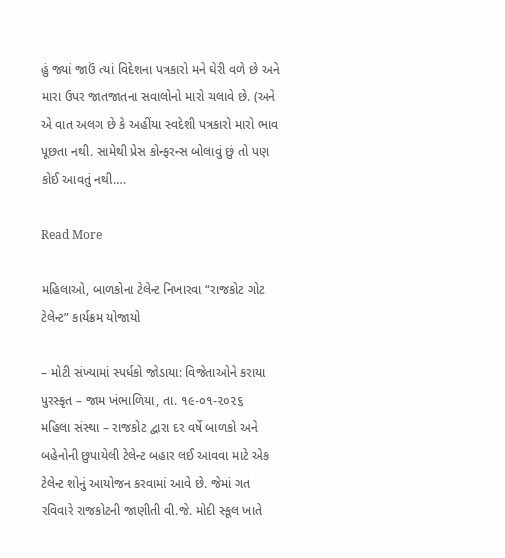હું જ્યાં જાઉં ત્યાં વિદેશના પત્રકારો મને ઘેરી વળે છે અને મારા ઉપર જાતજાતના સવાલોનો મારો ચલાવે છે. (અને એ વાત અલગ છે કે અહીંયા સ્વદેશી પત્રકારો મારો ભાવ પૂછતા નથી. સામેથી પ્રેસ કોન્ફરન્સ બોલાવું છું તો પણ કોઈ આવતું નથી….

Read More

મહિલાઓ, બાળકોના ટેલેન્ટ નિખારવા “રાજકોટ ગોટ ટેલેન્ટ” કાર્યક્રમ યોજાયો

– મોટી સંખ્યામાં સ્પર્ધકો જોડાયા: વિજેતાઓને કરાયા પુરસ્કૃત – જામ ખંભાળિયા, તા. ૧૯-૦૧-૨૦૨૬        મહિલા સંસ્થા – રાજકોટ દ્વારા દર વર્ષે બાળકો અને બહેનોની છુપાયેલી ટેલેન્ટ બહાર લઈ આવવા માટે એક ટેલેન્ટ શોનું આયોજન કરવામાં આવે છે. જેમાં ગત રવિવારે રાજકોટની જાણીતી વી.જે. મોદી સ્કૂલ ખાતે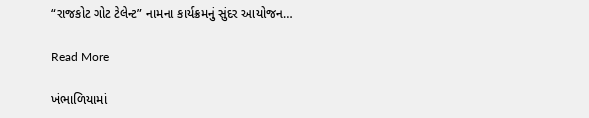“રાજકોટ ગોટ ટેલેન્ટ” નામના કાર્યક્રમનું સુંદર આયોજન…

Read More

ખંભાળિયામાં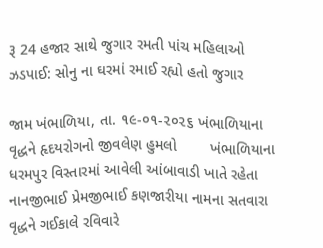રૂ 24 હજાર સાથે જુગાર રમતી પાંચ મહિલાઓ ઝડપાઈ: સોનુ ના ઘરમાં રમાઈ રહ્યો હતો જુગાર

જામ ખંભાળિયા, તા. ૧૯-૦૧-૨૦૨૬ ખંભાળિયાના વૃદ્ધને હૃદયરોગનો જીવલેણ હુમલો        ખંભાળિયાના ધરમપુર વિસ્તારમાં આવેલી આંબાવાડી ખાતે રહેતા નાનજીભાઈ પ્રેમજીભાઈ કણજારીયા નામના સતવારા વૃદ્ધને ગઈકાલે રવિવારે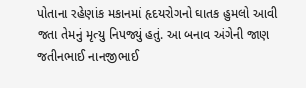પોતાના રહેણાંક મકાનમાં હૃદયરોગનો ઘાતક હુમલો આવી જતા તેમનું મૃત્યુ નિપજ્યું હતું. આ બનાવ અંગેની જાણ જતીનભાઈ નાનજીભાઈ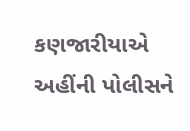કણજારીયાએ અહીંની પોલીસને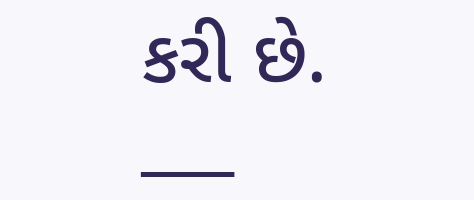કરી છે.  ___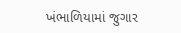ખંભાળિયામાં જુગાર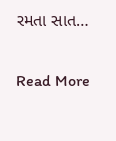રમતા સાત…

Read More